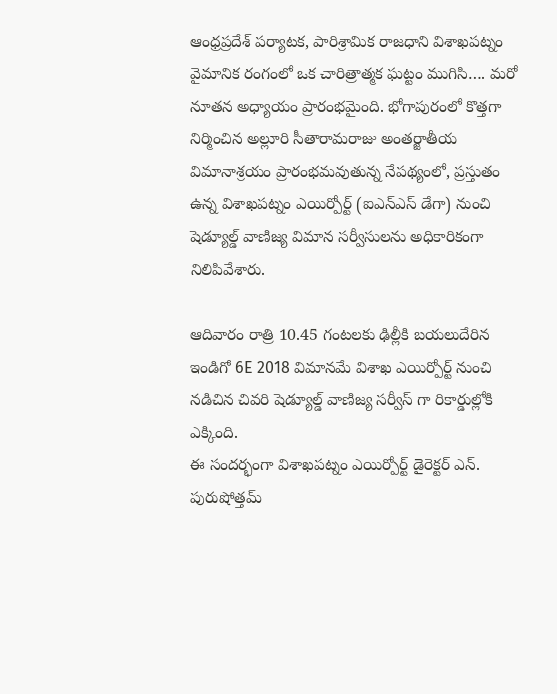ఆంధ్రప్రదేశ్ పర్యాటక, పారిశ్రామిక రాజధాని విశాఖపట్నం వైమానిక రంగంలో ఒక చారిత్రాత్మక ఘట్టం ముగిసి…. మరో నూతన అధ్యాయం ప్రారంభమైంది. భోగాపురంలో కొత్తగా నిర్మించిన అల్లూరి సీతారామరాజు అంతర్జాతీయ విమానాశ్రయం ప్రారంభమవుతున్న నేపథ్యంలో, ప్రస్తుతం ఉన్న విశాఖపట్నం ఎయిర్పోర్ట్ (ఐఎన్ఎస్ డేగా) నుంచి షెడ్యూల్డ్ వాణిజ్య విమాన సర్వీసులను అధికారికంగా నిలిపివేశారు.

ఆదివారం రాత్రి 10.45 గంటలకు ఢిల్లీకి బయలుదేరిన ఇండిగో 6E 2018 విమానమే విశాఖ ఎయిర్పోర్ట్ నుంచి నడిచిన చివరి షెడ్యూల్డ్ వాణిజ్య సర్వీస్ గా రికార్డుల్లోకి ఎక్కింది.
ఈ సందర్భంగా విశాఖపట్నం ఎయిర్పోర్ట్ డైరెక్టర్ ఎన్. పురుషోత్తమ్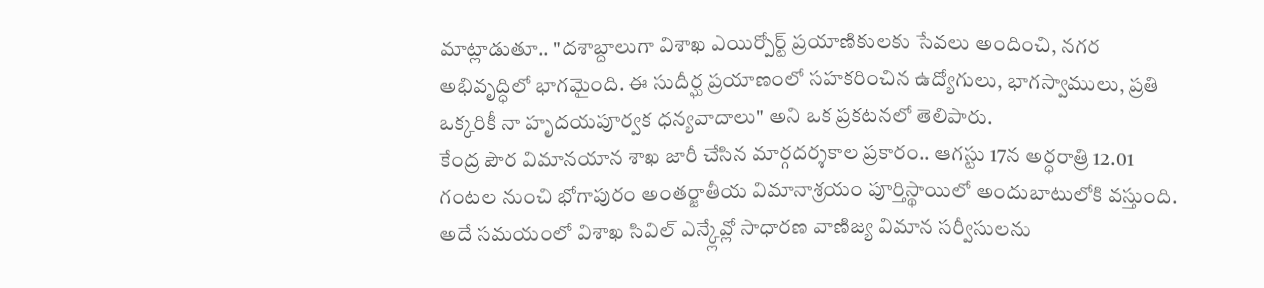మాట్లాడుతూ.. "దశాబ్దాలుగా విశాఖ ఎయిర్పోర్ట్ ప్రయాణికులకు సేవలు అందించి, నగర అభివృద్ధిలో భాగమైంది. ఈ సుదీర్ఘ ప్రయాణంలో సహకరించిన ఉద్యోగులు, భాగస్వాములు, ప్రతి ఒక్కరికీ నా హృదయపూర్వక ధన్యవాదాలు" అని ఒక ప్రకటనలో తెలిపారు.
కేంద్ర పౌర విమానయాన శాఖ జారీ చేసిన మార్గదర్శకాల ప్రకారం.. ఆగస్టు 17న అర్ధరాత్రి 12.01 గంటల నుంచి భోగాపురం అంతర్జాతీయ విమానాశ్రయం పూర్తిస్థాయిలో అందుబాటులోకి వస్తుంది. అదే సమయంలో విశాఖ సివిల్ ఎన్క్లేవ్లో సాధారణ వాణిజ్య విమాన సర్వీసులను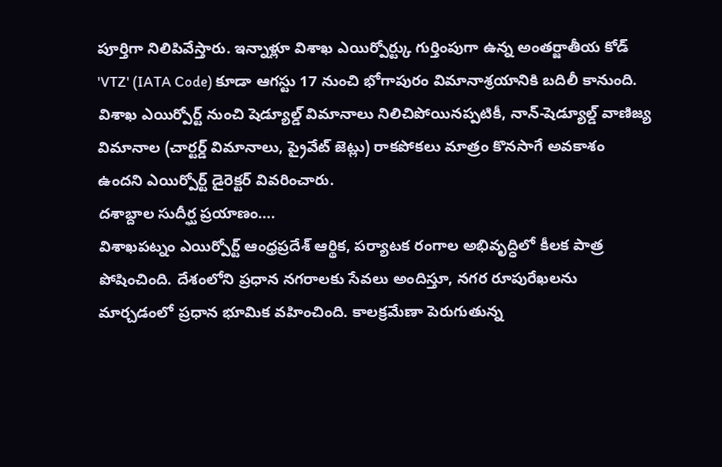పూర్తిగా నిలిపివేస్తారు. ఇన్నాళ్లూ విశాఖ ఎయిర్పోర్ట్కు గుర్తింపుగా ఉన్న అంతర్జాతీయ కోడ్ 'VTZ' (IATA Code) కూడా ఆగస్టు 17 నుంచి భోగాపురం విమానాశ్రయానికి బదిలీ కానుంది.
విశాఖ ఎయిర్పోర్ట్ నుంచి షెడ్యూల్డ్ విమానాలు నిలిచిపోయినప్పటికీ, నాన్-షెడ్యూల్డ్ వాణిజ్య విమానాల (చార్టర్డ్ విమానాలు, ప్రైవేట్ జెట్లు) రాకపోకలు మాత్రం కొనసాగే అవకాశం ఉందని ఎయిర్పోర్ట్ డైరెక్టర్ వివరించారు.
దశాబ్దాల సుదీర్ఘ ప్రయాణం….
విశాఖపట్నం ఎయిర్పోర్ట్ ఆంధ్రప్రదేశ్ ఆర్థిక, పర్యాటక రంగాల అభివృద్ధిలో కీలక పాత్ర పోషించింది. దేశంలోని ప్రధాన నగరాలకు సేవలు అందిస్తూ, నగర రూపురేఖలను మార్చడంలో ప్రధాన భూమిక వహించింది. కాలక్రమేణా పెరుగుతున్న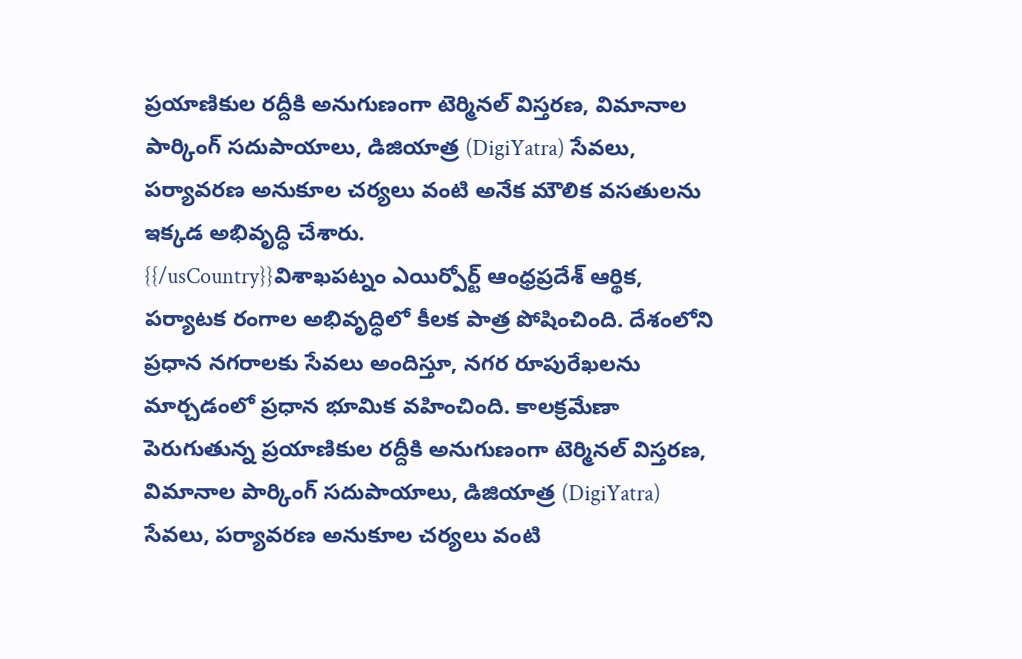ప్రయాణికుల రద్దీకి అనుగుణంగా టెర్మినల్ విస్తరణ, విమానాల పార్కింగ్ సదుపాయాలు, డిజియాత్ర (DigiYatra) సేవలు, పర్యావరణ అనుకూల చర్యలు వంటి అనేక మౌలిక వసతులను ఇక్కడ అభివృద్ధి చేశారు.
{{/usCountry}}విశాఖపట్నం ఎయిర్పోర్ట్ ఆంధ్రప్రదేశ్ ఆర్థిక, పర్యాటక రంగాల అభివృద్ధిలో కీలక పాత్ర పోషించింది. దేశంలోని ప్రధాన నగరాలకు సేవలు అందిస్తూ, నగర రూపురేఖలను మార్చడంలో ప్రధాన భూమిక వహించింది. కాలక్రమేణా పెరుగుతున్న ప్రయాణికుల రద్దీకి అనుగుణంగా టెర్మినల్ విస్తరణ, విమానాల పార్కింగ్ సదుపాయాలు, డిజియాత్ర (DigiYatra) సేవలు, పర్యావరణ అనుకూల చర్యలు వంటి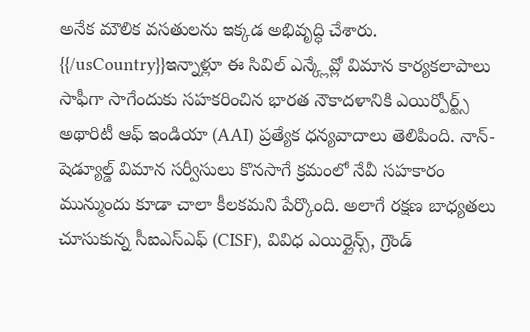అనేక మౌలిక వసతులను ఇక్కడ అభివృద్ధి చేశారు.
{{/usCountry}}ఇన్నాళ్లూ ఈ సివిల్ ఎన్క్లేవ్లో విమాన కార్యకలాపాలు సాఫీగా సాగేందుకు సహకరించిన భారత నౌకాదళానికి ఎయిర్పోర్ట్స్ అథారిటీ ఆఫ్ ఇండియా (AAI) ప్రత్యేక ధన్యవాదాలు తెలిపింది. నాన్-షెడ్యూల్డ్ విమాన సర్వీసులు కొనసాగే క్రమంలో నేవీ సహకారం మున్ముందు కూడా చాలా కీలకమని పేర్కొంది. అలాగే రక్షణ బాధ్యతలు చూసుకున్న సీఐఎస్ఎఫ్ (CISF), వివిధ ఎయిర్లైన్స్, గ్రౌండ్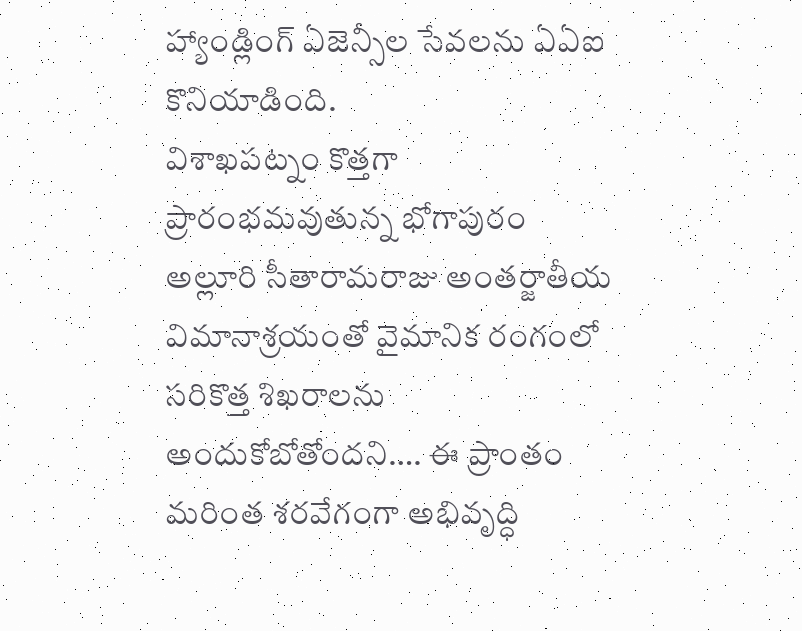హ్యాండ్లింగ్ ఏజెన్సీల సేవలను ఏఏఐ కొనియాడింది.
విశాఖపట్నం కొత్తగా ప్రారంభమవుతున్న భోగాపురం అల్లూరి సీతారామరాజు అంతర్జాతీయ విమానాశ్రయంతో వైమానిక రంగంలో సరికొత్త శిఖరాలను అందుకోబోతోందని…. ఈ ప్రాంతం మరింత శరవేగంగా అభివృద్ధి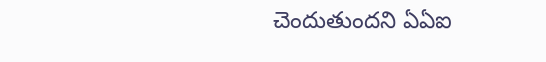చెందుతుందని ఏఏఐ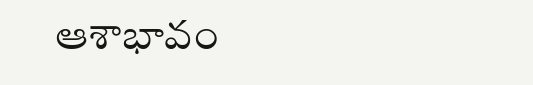ఆశాభావం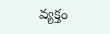వ్యక్తం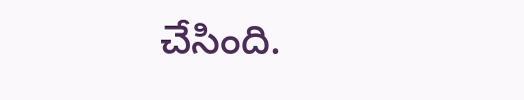చేసింది.